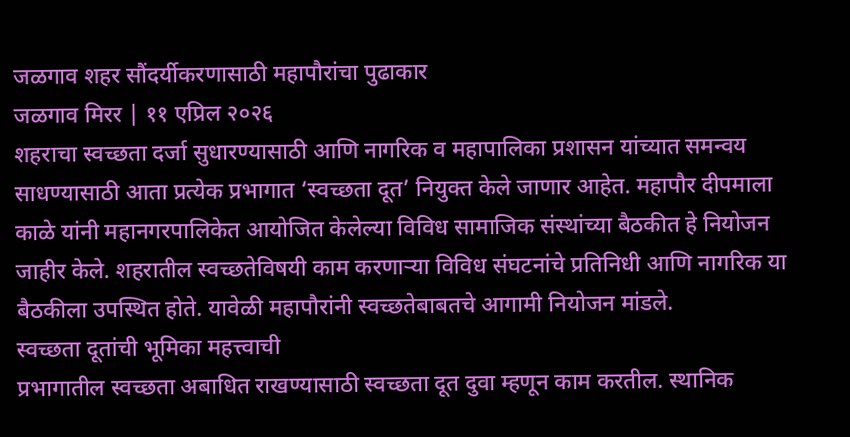जळगाव शहर सौंदर्यीकरणासाठी महापौरांचा पुढाकार
जळगाव मिरर | ११ एप्रिल २०२६
शहराचा स्वच्छता दर्जा सुधारण्यासाठी आणि नागरिक व महापालिका प्रशासन यांच्यात समन्वय साधण्यासाठी आता प्रत्येक प्रभागात ‘स्वच्छता दूत’ नियुक्त केले जाणार आहेत. महापौर दीपमाला काळे यांनी महानगरपालिकेत आयोजित केलेल्या विविध सामाजिक संस्थांच्या बैठकीत हे नियोजन जाहीर केले. शहरातील स्वच्छतेविषयी काम करणाऱ्या विविध संघटनांचे प्रतिनिधी आणि नागरिक या बैठकीला उपस्थित होते. यावेळी महापौरांनी स्वच्छतेबाबतचे आगामी नियोजन मांडले.
स्वच्छता दूतांची भूमिका महत्त्वाची
प्रभागातील स्वच्छता अबाधित राखण्यासाठी स्वच्छता दूत दुवा म्हणून काम करतील. स्थानिक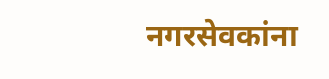नगरसेवकांना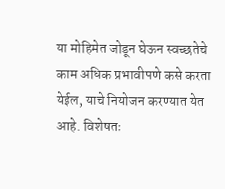या मोहिमेत जोडून घेऊन स्वच्छतेचे काम अधिक प्रभावीपणे कसे करता येईल, याचे नियोजन करण्यात येत आहे. विशेषतः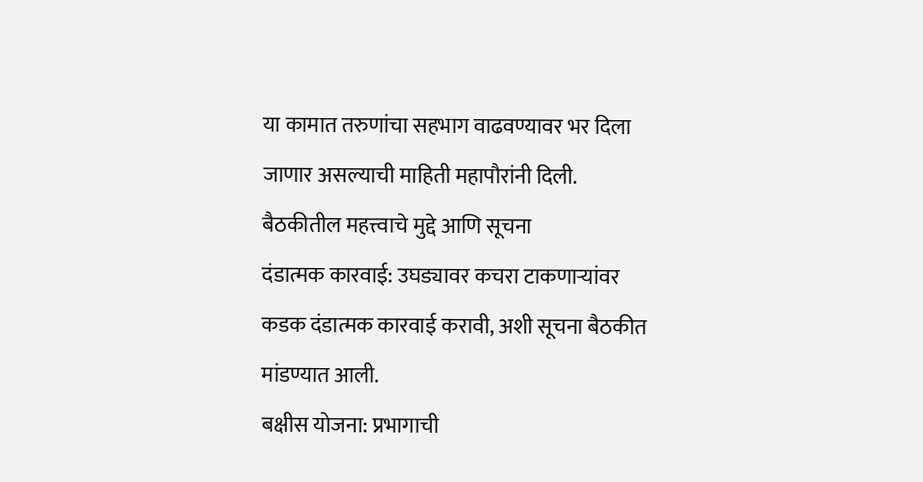या कामात तरुणांचा सहभाग वाढवण्यावर भर दिला जाणार असल्याची माहिती महापौरांनी दिली.
बैठकीतील महत्त्वाचे मुद्दे आणि सूचना
दंडात्मक कारवाई: उघड्यावर कचरा टाकणाऱ्यांवर कडक दंडात्मक कारवाई करावी, अशी सूचना बैठकीत मांडण्यात आली.
बक्षीस योजना: प्रभागाची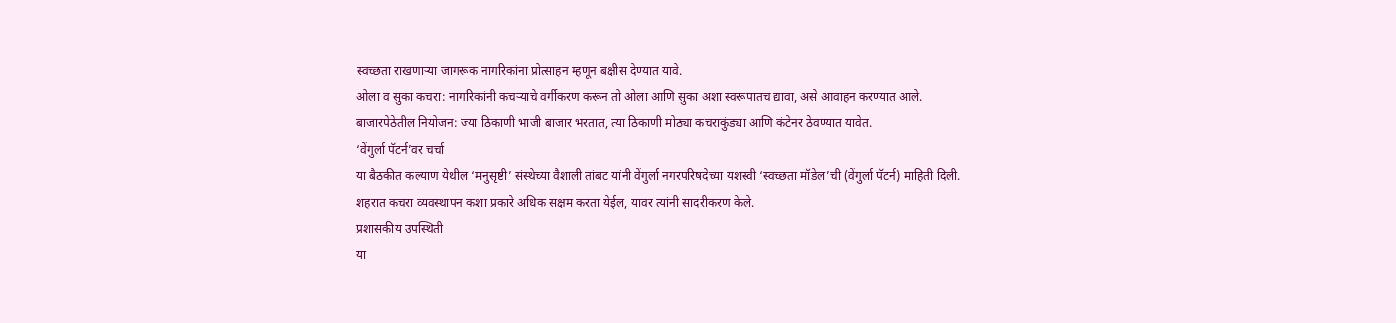स्वच्छता राखणाऱ्या जागरूक नागरिकांना प्रोत्साहन म्हणून बक्षीस देण्यात यावे.
ओला व सुका कचरा: नागरिकांनी कचऱ्याचे वर्गीकरण करून तो ओला आणि सुका अशा स्वरूपातच द्यावा, असे आवाहन करण्यात आले. बाजारपेठेतील नियोजन: ज्या ठिकाणी भाजी बाजार भरतात, त्या ठिकाणी मोठ्या कचराकुंड्या आणि कंटेनर ठेवण्यात यावेत.
‘वेंगुर्ला पॅटर्न’वर चर्चा
या बैठकीत कल्याण येथील ‘मनुसृष्टी’ संस्थेच्या वैशाली तांबट यांनी वेंगुर्ला नगरपरिषदेच्या यशस्वी ‘स्वच्छता मॉडेल’ची (वेंगुर्ला पॅटर्न) माहिती दिली. शहरात कचरा व्यवस्थापन कशा प्रकारे अधिक सक्षम करता येईल, यावर त्यांनी सादरीकरण केले.
प्रशासकीय उपस्थिती
या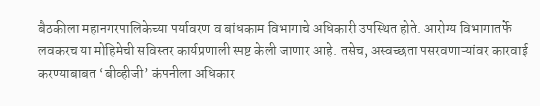बैठकीला महानगरपालिकेच्या पर्यावरण व बांधकाम विभागाचे अधिकारी उपस्थित होते. आरोग्य विभागातर्फे लवकरच या मोहिमेची सविस्तर कार्यप्रणाली स्पष्ट केली जाणार आहे. तसेच, अस्वच्छता पसरवणाऱ्यांवर कारवाई करण्याबाबत ‘बीव्हीजी’ कंपनीला अधिकार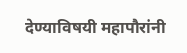देण्याविषयी महापौरांनी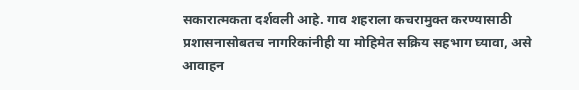सकारात्मकता दर्शवली आहे. गाव शहराला कचरामुक्त करण्यासाठी प्रशासनासोबतच नागरिकांनीही या मोहिमेत सक्रिय सहभाग घ्यावा, असे आवाहन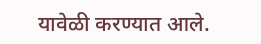यावेळी करण्यात आले.